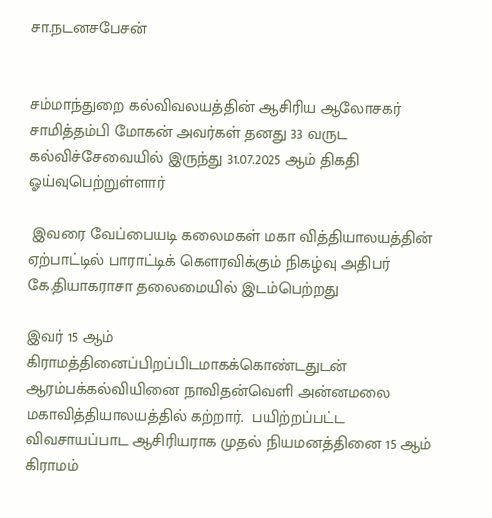சா.நடனசபேசன்


சம்மாந்துறை கல்விவலயத்தின் ஆசிரிய ஆலோசகர் சாமித்தம்பி மோகன் அவர்கள் தனது 33 வருட கல்விச்சேவையில் இருந்து 31.07.2025 ஆம் திகதி ஓய்வுபெற்றுள்ளார்

 இவரை வேப்பையடி கலைமகள் மகா வித்தியாலயத்தின் ஏற்பாட்டில் பாராட்டிக் கௌரவிக்கும் நிகழ்வு அதிபர் கே.தியாகராசா தலைமையில் இடம்பெற்றது

இவர் 15 ஆம் கிராமத்தினைப்பிறப்பிடமாகக்கொண்டதுடன் ஆரம்பக்கல்வியினை நாவிதன்வெளி அன்னமலை மகாவித்தியாலயத்தில் கற்றார்.  பயிற்றப்பட்ட விவசாயப்பாட ஆசிரியராக முதல் நியமனத்தினை 15 ஆம் கிராமம்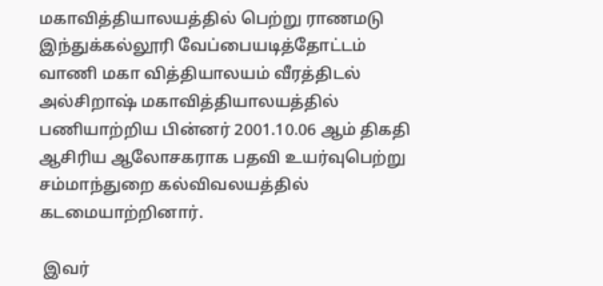மகாவித்தியாலயத்தில் பெற்று ராணமடு இந்துக்கல்லூரி வேப்பையடித்தோட்டம் வாணி மகா வித்தியாலயம் வீரத்திடல் அல்சிறாஷ் மகாவித்தியாலயத்தில் பணியாற்றிய பின்னர் 2001.10.06 ஆம் திகதி ஆசிரிய ஆலோசகராக பதவி உயர்வுபெற்று சம்மாந்துறை கல்விவலயத்தில் கடமையாற்றினார்.

 இவர்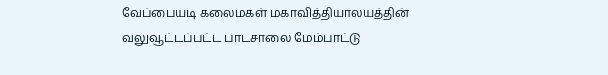வேப்பையடி கலைமகள் மகாவித்தியாலயத்தின் வலுவூட்டப்பட்ட பாடசாலை மேம்பாட்டு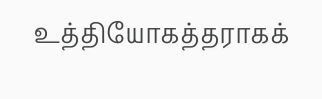உத்தியோகத்தராகக்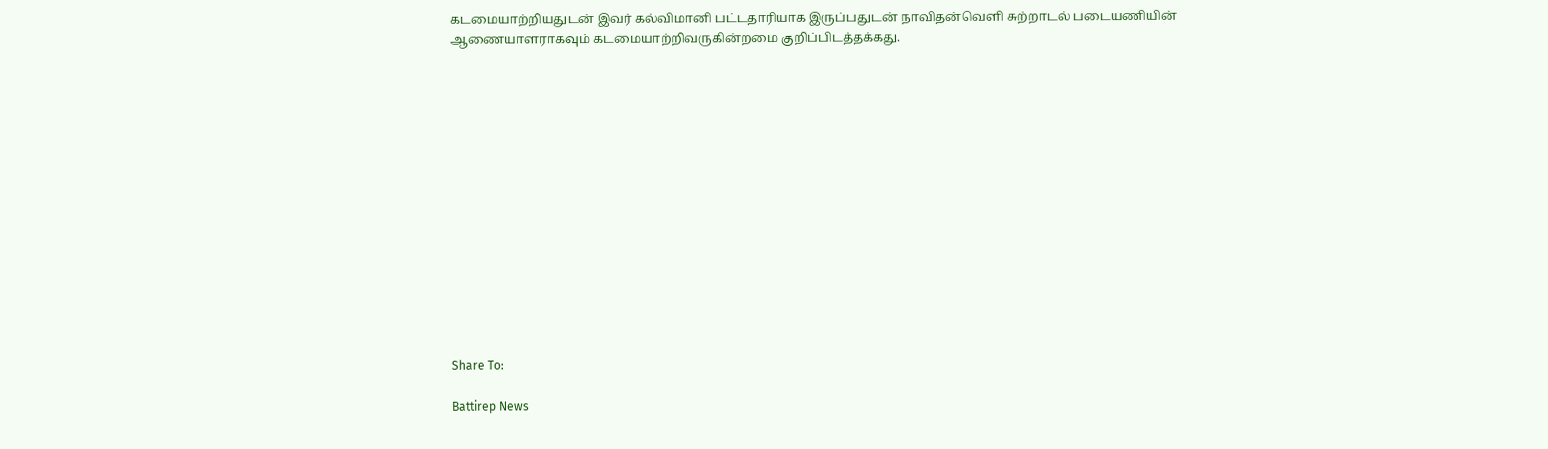கடமையாற்றியதுடன் இவர் கல்விமானி பட்டதாரியாக இருப்பதுடன் நாவிதன்வெளி சுற்றாடல் படையணியின் ஆணையாளராகவும் கடமையாற்றிவருகின்றமை குறிப்பிடத்தக்கது.















Share To:

Battirep News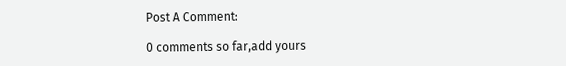Post A Comment:

0 comments so far,add yours